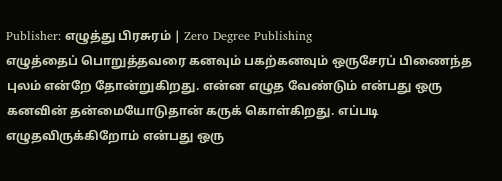Publisher: எழுத்து பிரசுரம் | Zero Degree Publishing
எழுத்தைப் பொறுத்தவரை கனவும் பகற்கனவும் ஒருசேரப் பிணைந்த புலம் என்றே தோன்றுகிறது. என்ன எழுத வேண்டும் என்பது ஒரு கனவின் தன்மையோடுதான் கருக் கொள்கிறது. எப்படி எழுதவிருக்கிறோம் என்பது ஒரு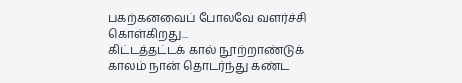பகற்கனவைப் போலவே வளர்ச்சி கொள்கிறது...
கிட்டத்தட்டக் கால் நூற்றாண்டுக் காலம் நான் தொடர்ந்து கண்ட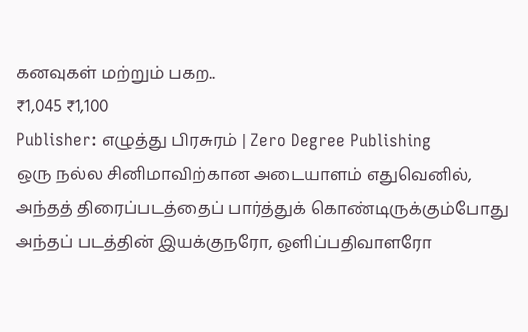கனவுகள் மற்றும் பகற..
₹1,045 ₹1,100
Publisher: எழுத்து பிரசுரம் | Zero Degree Publishing
ஒரு நல்ல சினிமாவிற்கான அடையாளம் எதுவெனில், அந்தத் திரைப்படத்தைப் பார்த்துக் கொண்டிருக்கும்போது அந்தப் படத்தின் இயக்குநரோ, ஒளிப்பதிவாளரோ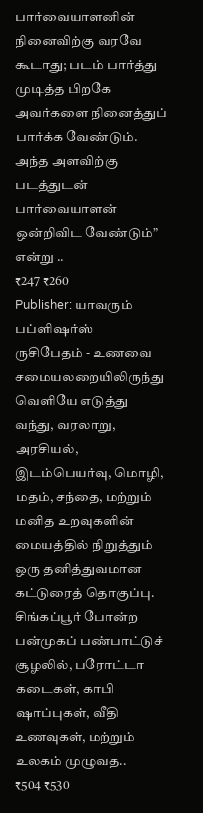பார்வையாளனின் நினைவிற்கு வரவே கூடாது; படம் பார்த்து முடித்த பிறகே அவர்களை நினைத்துப் பார்க்க வேண்டும். அந்த அளவிற்கு படத்துடன் பார்வையாளன் ஒன்றிவிட வேண்டும்” என்று ..
₹247 ₹260
Publisher: யாவரும் பப்ளிஷர்ஸ்
ருசிபேதம் - உணவை சமையலறையிலிருந்து வெளியே எடுத்து வந்து, வரலாறு, அரசியல், இடம்பெயர்வு, மொழி, மதம், சந்தை, மற்றும் மனித உறவுகளின் மையத்தில் நிறுத்தும் ஒரு தனித்துவமான கட்டுரைத் தொகுப்பு.
சிங்கப்பூர் போன்ற பன்முகப் பண்பாட்டுச் சூழலில், பரோட்டா கடைகள், காபி ஷாப்புகள், வீதி உணவுகள், மற்றும் உலகம் முழுவத..
₹504 ₹530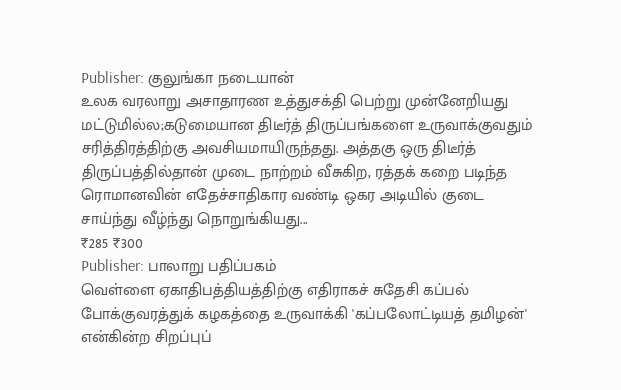Publisher: குலுங்கா நடையான்
உலக வரலாறு அசாதாரண உத்துசக்தி பெற்று முன்னேறியது மட்டுமில்ல;கடுமையான திடீர்த் திருப்பங்களை உருவாக்குவதும் சரித்திரத்திற்கு அவசியமாயிருந்தது. அத்தகு ஒரு திடீர்த் திருப்பத்தில்தான் முடை நாற்றம் வீசுகிற, ரத்தக் கறை படிந்த ரொமானவின் எதேச்சாதிகார வண்டி ஒகர அடியில் குடை சாய்ந்து வீழ்ந்து நொறுங்கியது...
₹285 ₹300
Publisher: பாலாறு பதிப்பகம்
வெள்ளை ஏகாதிபத்தியத்திற்கு எதிராகச் சுதேசி கப்பல் போக்குவரத்துக் கழகத்தை உருவாக்கி 'கப்பலோட்டியத் தமிழன்' என்கின்ற சிறப்புப்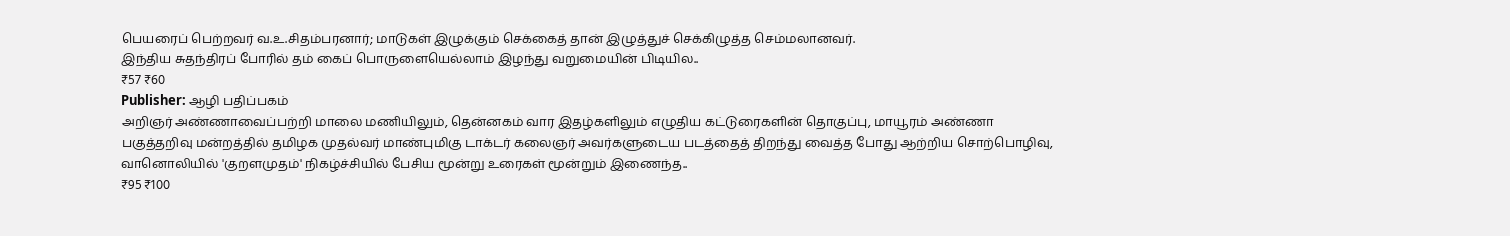பெயரைப் பெற்றவர் வ.உ.சிதம்பரனார்; மாடுகள் இழுக்கும் செக்கைத் தான் இழுத்துச் செக்கிழுத்த செம்மலானவர்.
இந்திய சுதந்திரப் போரில் தம் கைப் பொருளையெல்லாம் இழந்து வறுமையின் பிடியில..
₹57 ₹60
Publisher: ஆழி பதிப்பகம்
அறிஞர் அண்ணாவைப்பற்றி மாலை மணியிலும், தென்னகம் வார இதழ்களிலும் எழுதிய கட்டுரைகளின் தொகுப்பு, மாயூரம் அண்ணா பகுத்தறிவு மன்றத்தில் தமிழக முதல்வர் மாண்புமிகு டாக்டர் கலைஞர் அவர்களுடைய படத்தைத் திறந்து வைத்த போது ஆற்றிய சொற்பொழிவு, வானொலியில் 'குறளமுதம்' நிகழ்ச்சியில் பேசிய மூன்று உரைகள் மூன்றும் இணைந்த..
₹95 ₹100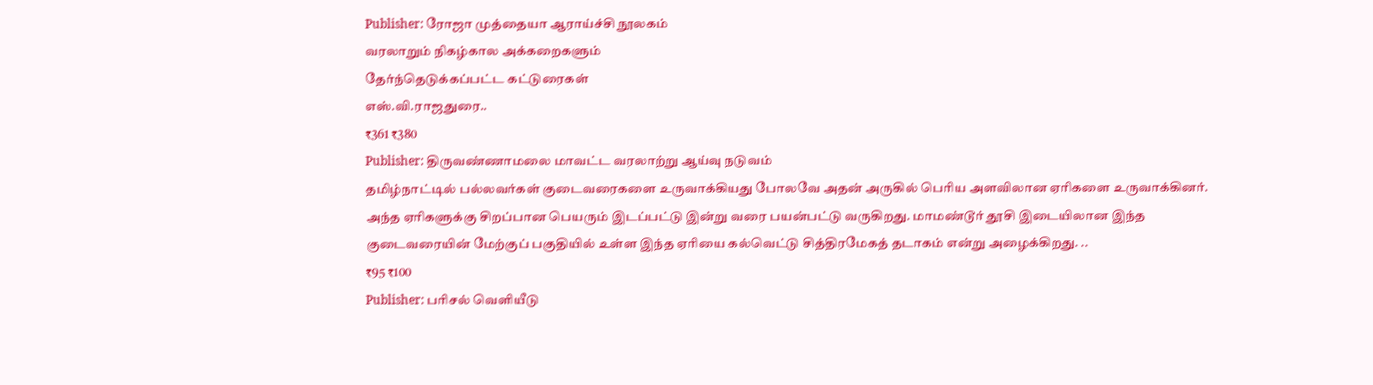Publisher: ரோஜா முத்தையா ஆராய்ச்சி நூலகம்
வரலாறும் நிகழ்கால அக்கறைகளும்
தேர்ந்தெடுக்கப்பட்ட கட்டுரைகள்
எஸ்.வி.ராஜதுரை..
₹361 ₹380
Publisher: திருவண்ணாமலை மாவட்ட வரலாற்று ஆய்வு நடுவம்
தமிழ்நாட்டில் பல்லவர்கள் குடைவரைகளை உருவாக்கியது போலவே அதன் அருகில் பெரிய அளவிலான ஏரிகளை உருவாக்கினர். அந்த ஏரிகளுக்கு சிறப்பான பெயரும் இடப்பட்டு இன்று வரை பயன்பட்டு வருகிறது. மாமண்டூர் தூசி இடையிலான இந்த குடைவரையின் மேற்குப் பகுதியில் உள்ள இந்த ஏரியை கல்வெட்டு சித்திரமேகத் தடாகம் என்று அழைக்கிறது. ..
₹95 ₹100
Publisher: பரிசல் வெளியீடு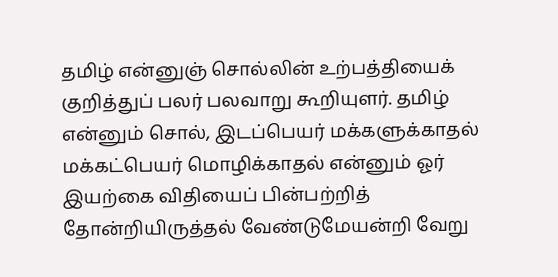தமிழ் என்னுஞ் சொல்லின் உற்பத்தியைக் குறித்துப் பலர் பலவாறு கூறியுளர். தமிழ் என்னும் சொல், இடப்பெயர் மக்களுக்காதல் மக்கட்பெயர் மொழிக்காதல் என்னும் ஓர் இயற்கை விதியைப் பின்பற்றித் தோன்றியிருத்தல் வேண்டுமேயன்றி வேறு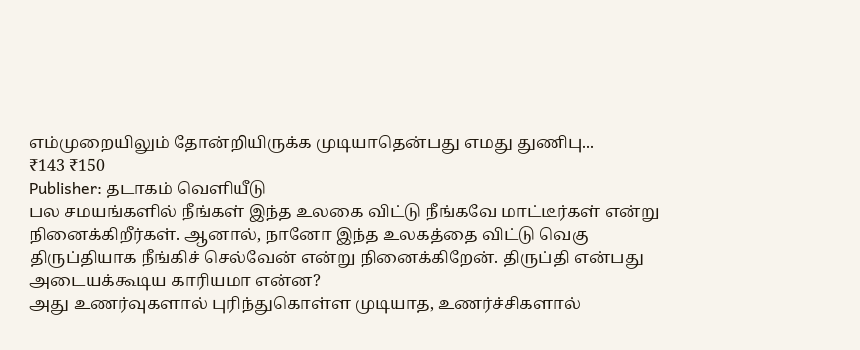எம்முறையிலும் தோன்றியிருக்க முடியாதென்பது எமது துணிபு...
₹143 ₹150
Publisher: தடாகம் வெளியீடு
பல சமயங்களில் நீங்கள் இந்த உலகை விட்டு நீங்கவே மாட்டீர்கள் என்று நினைக்கிறீர்கள். ஆனால், நானோ இந்த உலகத்தை விட்டு வெகு திருப்தியாக நீங்கிச் செல்வேன் என்று நினைக்கிறேன். திருப்தி என்பது அடையக்கூடிய காரியமா என்ன?
அது உணர்வுகளால் புரிந்துகொள்ள முடியாத, உணர்ச்சிகளால்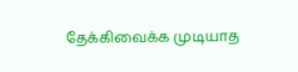தேக்கிவைக்க முடியாத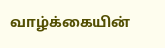வாழ்க்கையின்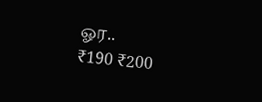ஓர..
₹190 ₹200